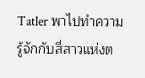Tatler พาไปทำความรู้จักกับสี่สาวแห่งต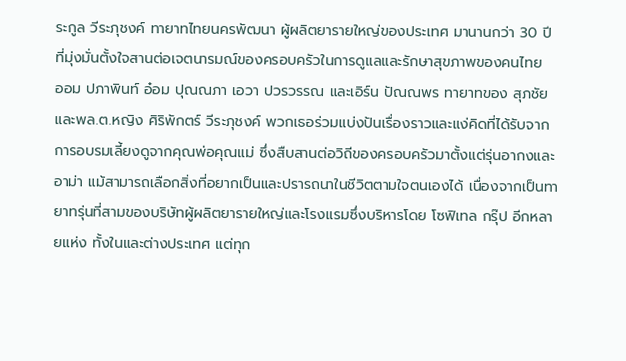ระกูล วีระภุชงค์ ทายาทไทยนครพัฒนา ผู้ผลิตยารายใหญ่ของประเทศ มานานกว่า 30 ปี ที่มุ่งมั่นตั้งใจสานต่อเจตนารมณ์ของครอบครัวในการดูแลและรักษาสุขภาพของคนไทย
ออม ปภาพินท์ อ๋อม ปุณณภา เอวา ปวรวรรณ และเอิร์น ปัณณพร ทายาทของ สุภชัย และพล.ต.หญิง ศิริพักตร์ วีระภุชงค์ พวกเธอร่วมแบ่งปันเรื่องราวและแง่คิดที่ได้รับจากการอบรมเลี้ยงดูจากคุณพ่อคุณแม่ ซึ่งสืบสานต่อวิถีของครอบครัวมาตั้งแต่รุ่นอากงและอาม่า แม้สามารถเลือกสิ่งที่อยากเป็นและปรารถนาในชีวิตตามใจตนเองได้ เนื่องจากเป็นทายาทรุ่นที่สามของบริษัทผู้ผลิตยารายใหญ่และโรงแรมซึ่งบริหารโดย โซฟิเทล กรุ๊ป อีกหลายแห่ง ทั้งในและต่างประเทศ แต่ทุก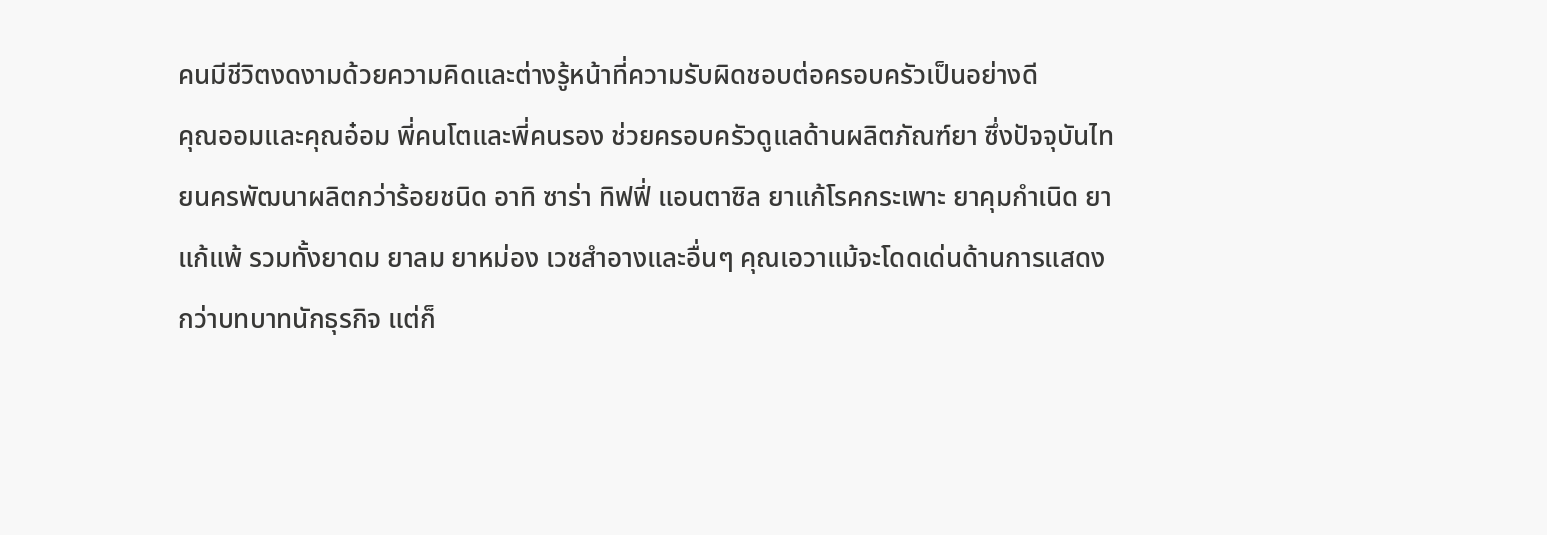คนมีชีวิตงดงามด้วยความคิดและต่างรู้หน้าที่ความรับผิดชอบต่อครอบครัวเป็นอย่างดี
คุณออมและคุณอ๋อม พี่คนโตและพี่คนรอง ช่วยครอบครัวดูแลด้านผลิตภัณฑ์ยา ซึ่งปัจจุบันไทยนครพัฒนาผลิตกว่าร้อยชนิด อาทิ ซาร่า ทิฟฟี่ แอนตาซิล ยาแก้โรคกระเพาะ ยาคุมกำเนิด ยาแก้แพ้ รวมทั้งยาดม ยาลม ยาหม่อง เวชสำอางและอื่นๆ คุณเอวาแม้จะโดดเด่นด้านการแสดงกว่าบทบาทนักธุรกิจ แต่ก็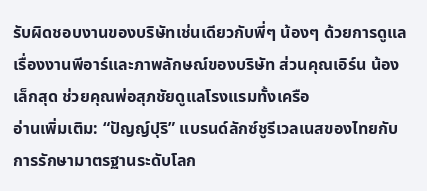รับผิดชอบงานของบริษัทเช่นเดียวกับพี่ๆ น้องๆ ด้วยการดูแลเรื่องงานพีอาร์และภาพลักษณ์ของบริษัท ส่วนคุณเอิร์น น้องเล็กสุด ช่วยคุณพ่อสุภชัยดูแลโรงแรมทั้งเครือ
อ่านเพิ่มเติม: “ปัญญ์ปุริ” แบรนด์ลักซ์ชูรีเวลเนสของไทยกับการรักษามาตรฐานระดับโลก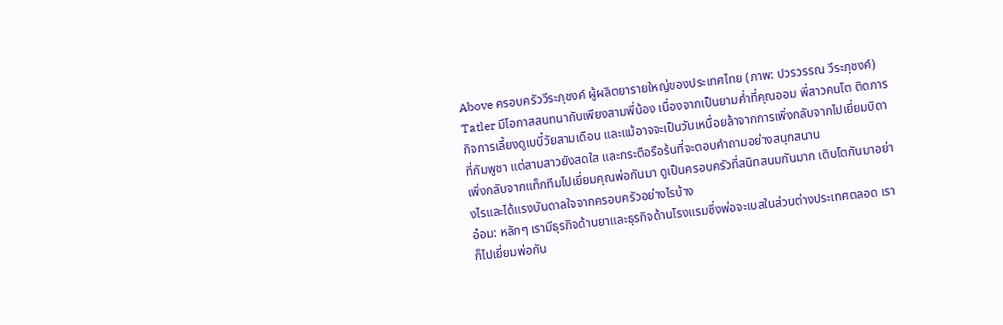Above ครอบครัววีระภุชงค์ ผู้ผลิตยารายใหญ่ของประเทศไทย (ภาพ: ปวรวรรณ วีระภุชงค์)
Tatler มีโอกาสสนทนากับเพียงสามพี่น้อง เนื่องจากเป็นยามค่ำที่คุณออม พี่สาวคนโต ติดภารกิจการเลี้ยงดูเบบี๋วัยสามเดือน และแม้อาจจะเป็นวันเหนื่อยล้าจากการเพิ่งกลับจากไปเยี่ยมบิดาที่กัมพูชา แต่สามสาวยังสดใส และกระตือรือร้นที่จะตอบคำถามอย่างสนุกสนาน
เพิ่งกลับจากแท็กทีมไปเยี่ยมคุณพ่อกันมา ดูเป็นครอบครัวที่สนิทสนมกันมาก เติบโตกันมาอย่างไรและได้แรงบันดาลใจจากครอบครัวอย่างไรบ้าง
อ๋อม: หลักๆ เรามีธุรกิจด้านยาและธุรกิจด้านโรงแรมซึ่งพ่อจะเบสในส่วนต่างประเทศตลอด เราก็ไปเยี่ยมพ่อกัน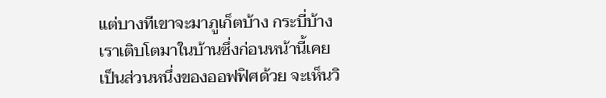แต่บางทีเขาจะมาภูเก็ตบ้าง กระบี่บ้าง เราเติบโตมาในบ้านซึ่งก่อนหน้านี้เคยเป็นส่วนหนึ่งของออฟฟิศด้วย จะเห็นวิ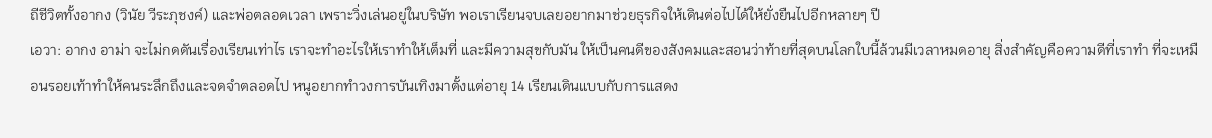ถีชีวิตทั้งอากง (วินัย วีระภุชงค์) และพ่อตลอดเวลา เพราะวิ่งเล่นอยู่ในบริษัท พอเราเรียนจบเลยอยากมาช่วยธุรกิจให้เดินต่อไปได้ให้ยั่งยืนไปอีกหลายๆ ปี
เอวา: อากง อาม่า จะไม่กดดันเรื่องเรียนเท่าไร เราจะทำอะไรให้เราทำให้เต็มที่ และมีความสุขกับมัน ให้เป็นคนดีของสังคมและสอนว่าท้ายที่สุดบนโลกใบนี้ล้วนมีเวลาหมดอายุ สิ่งสำคัญคือความดีที่เราทำ ที่จะเหมือนรอยเท้าทำให้คนระลึกถึงและจดจำตลอดไป หนูอยากทำวงการบันเทิงมาตั้งแต่อายุ 14 เรียนเดินแบบกับการแสดง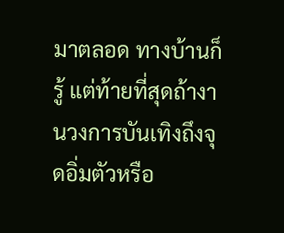มาตลอด ทางบ้านก็รู้ แต่ท้ายที่สุดถ้างานวงการบันเทิงถึงจุดอิ่มตัวหรือ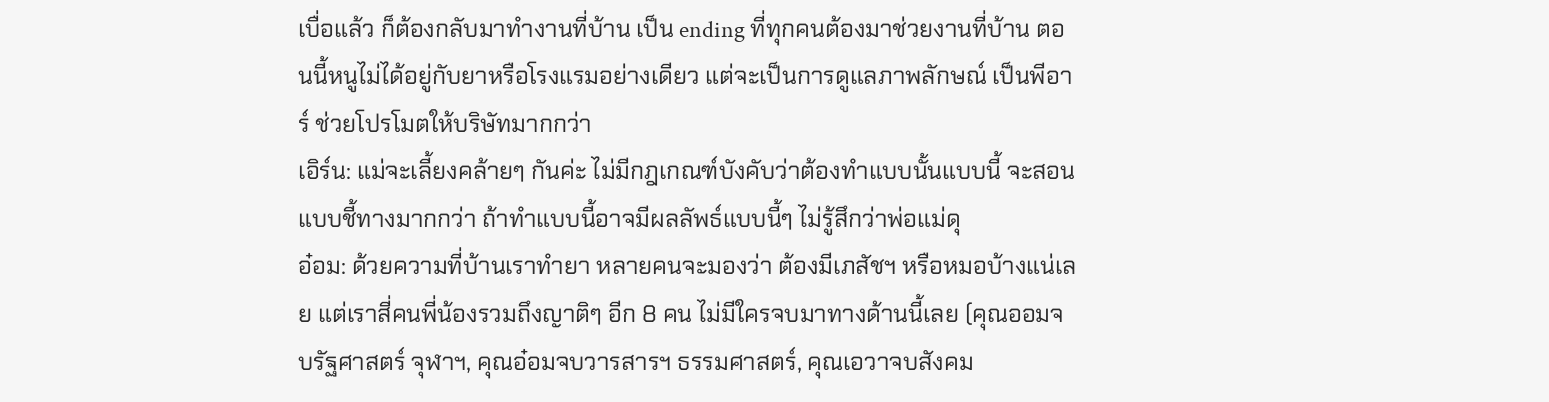เบื่อแล้ว ก็ต้องกลับมาทำงานที่บ้าน เป็น ending ที่ทุกคนต้องมาช่วยงานที่บ้าน ตอนนี้หนูไม่ได้อยู่กับยาหรือโรงแรมอย่างเดียว แต่จะเป็นการดูแลภาพลักษณ์ เป็นพีอาร์ ช่วยโปรโมตให้บริษัทมากกว่า
เอิร์น: แม่จะเลี้ยงคล้ายๆ กันค่ะ ไม่มีกฎเกณฑ์บังคับว่าต้องทำแบบนั้นแบบนี้ จะสอนแบบชี้ทางมากกว่า ถ้าทำแบบนี้อาจมีผลลัพธ์แบบนี้ๆ ไม่รู้สึกว่าพ่อแม่ดุ
อ๋อม: ด้วยความที่บ้านเราทำยา หลายคนจะมองว่า ต้องมีเภสัชฯ หรือหมอบ้างแน่เลย แต่เราสี่คนพี่น้องรวมถึงญาติๆ อีก 8 คน ไม่มีใครจบมาทางด้านนี้เลย (คุณออมจบรัฐศาสตร์ จุฬาฯ, คุณอ๋อมจบวารสารฯ ธรรมศาสตร์, คุณเอวาจบสังคม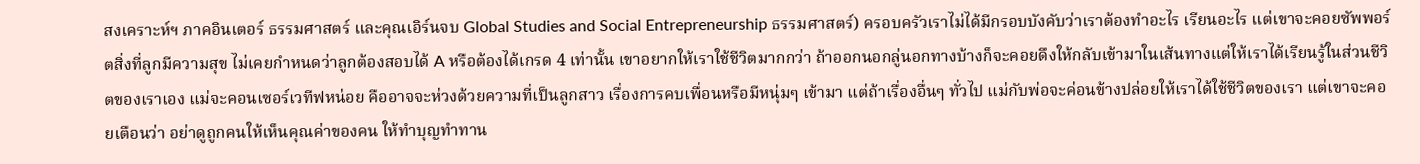สงเคราะห์ฯ ภาคอินเตอร์ ธรรมศาสตร์ และคุณเอิร์นจบ Global Studies and Social Entrepreneurship ธรรมศาสตร์) ครอบครัวเราไม่ได้มีกรอบบังคับว่าเราต้องทำอะไร เรียนอะไร แต่เขาจะคอยซัพพอร์ตสิ่งที่ลูกมีความสุข ไม่เคยกำหนดว่าลูกต้องสอบได้ A หรือต้องได้เกรด 4 เท่านั้น เขาอยากให้เราใช้ชีวิตมากกว่า ถ้าออกนอกลู่นอกทางบ้างก็จะคอยดึงให้กลับเข้ามาในเส้นทางแต่ให้เราได้เรียนรู้ในส่วนชีวิตของเราเอง แม่จะคอนเซอร์เวทีฟหน่อย คืออาจจะห่วงด้วยความที่เป็นลูกสาว เรื่องการคบเพื่อนหรือมีหนุ่มๆ เข้ามา แต่ถ้าเรื่องอื่นๆ ทั่วไป แม่กับพ่อจะค่อนข้างปล่อยให้เราได้ใช้ชีวิตของเรา แต่เขาจะคอยเตือนว่า อย่าดูถูกคนให้เห็นคุณค่าของคน ให้ทำบุญทำทาน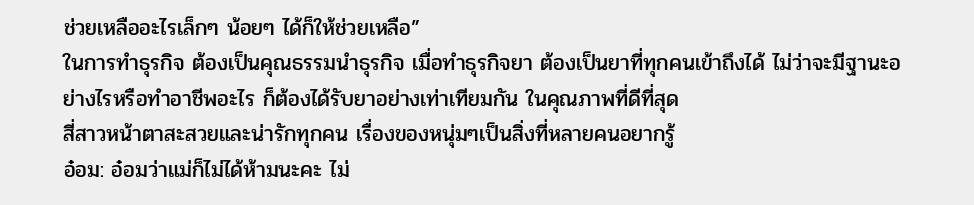ช่วยเหลืออะไรเล็กๆ น้อยๆ ได้ก็ให้ช่วยเหลือ”
ในการทำธุรกิจ ต้องเป็นคุณธรรมนำธุรกิจ เมื่อทำธุรกิจยา ต้องเป็นยาที่ทุกคนเข้าถึงได้ ไม่ว่าจะมีฐานะอย่างไรหรือทำอาชีพอะไร ก็ต้องได้รับยาอย่างเท่าเทียมกัน ในคุณภาพที่ดีที่สุด
สี่สาวหน้าตาสะสวยและน่ารักทุกคน เรื่องของหนุ่มๆเป็นสิ่งที่หลายคนอยากรู้
อ๋อม: อ๋อมว่าแม่ก็ไม่ได้ห้ามนะคะ ไม่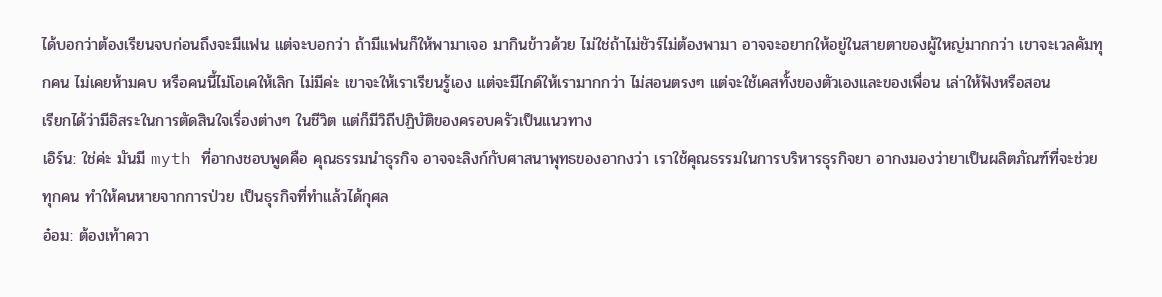ได้บอกว่าต้องเรียนจบก่อนถึงจะมีแฟน แต่จะบอกว่า ถ้ามีแฟนก็ให้พามาเจอ มากินข้าวด้วย ไม่ใช่ถ้าไม่ชัวร์ไม่ต้องพามา อาจจะอยากให้อยู่ในสายตาของผู้ใหญ่มากกว่า เขาจะเวลคัมทุกคน ไม่เคยห้ามคบ หรือคนนี้ไม่โอเคให้เลิก ไม่มีค่ะ เขาจะให้เราเรียนรู้เอง แต่จะมีไกด์ให้เรามากกว่า ไม่สอนตรงๆ แต่จะใช้เคสทั้งของตัวเองและของเพื่อน เล่าให้ฟังหรือสอน
เรียกได้ว่ามีอิสระในการตัดสินใจเรื่องต่างๆ ในชีวิต แต่ก็มีวิถีปฏิบัติของครอบครัวเป็นแนวทาง
เอิร์น: ใช่ค่ะ มันมี myth ที่อากงชอบพูดคือ คุณธรรมนำธุรกิจ อาจจะลิงก์กับศาสนาพุทธของอากงว่า เราใช้คุณธรรมในการบริหารธุรกิจยา อากงมองว่ายาเป็นผลิตภัณฑ์ที่จะช่วยทุกคน ทำให้คนหายจากการป่วย เป็นธุรกิจที่ทำแล้วได้กุศล
อ๋อม: ต้องเท้าควา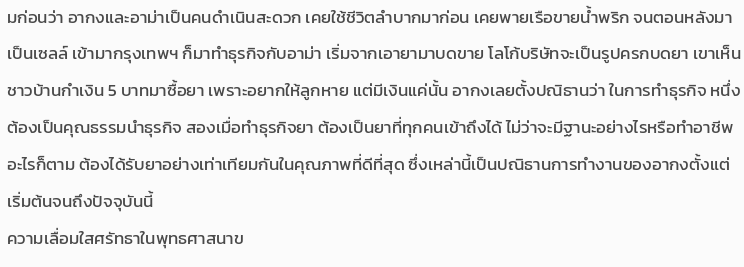มก่อนว่า อากงและอาม่าเป็นคนดำเนินสะดวก เคยใช้ชีวิตลำบากมาก่อน เคยพายเรือขายน้ำพริก จนตอนหลังมาเป็นเซลล์ เข้ามากรุงเทพฯ ก็มาทำธุรกิจกับอาม่า เริ่มจากเอายามาบดขาย โลโก้บริษัทจะเป็นรูปครกบดยา เขาเห็นชาวบ้านกำเงิน 5 บาทมาซื้อยา เพราะอยากให้ลูกหาย แต่มีเงินแค่นั้น อากงเลยตั้งปณิธานว่า ในการทำธุรกิจ หนึ่งต้องเป็นคุณธรรมนำธุรกิจ สองเมื่อทำธุรกิจยา ต้องเป็นยาที่ทุกคนเข้าถึงได้ ไม่ว่าจะมีฐานะอย่างไรหรือทำอาชีพอะไรก็ตาม ต้องได้รับยาอย่างเท่าเทียมกันในคุณภาพที่ดีที่สุด ซึ่งเหล่านี้เป็นปณิธานการทำงานของอากงตั้งแต่เริ่มต้นจนถึงปัจจุบันนี้
ความเลื่อมใสศรัทธาในพุทธศาสนาข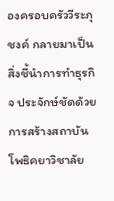องครอบครัววีระภุชงค์ กลายมาเป็นสิ่งชี้นำการทำธุรกิจ ประจักษ์ชัดด้วยการสร้างสถาบันโพธิคยาวิชาลัย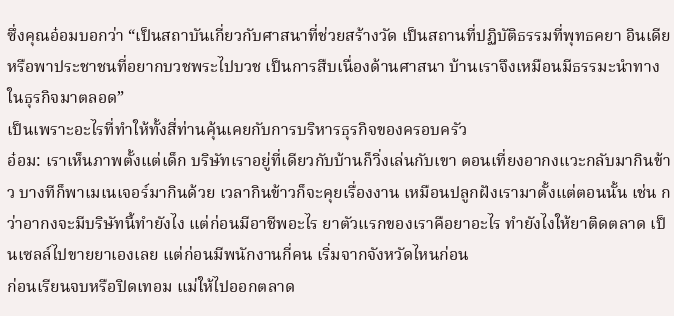ซึ่งคุณอ๋อมบอกว่า “เป็นสถาบันเกี่ยวกับศาสนาที่ช่วยสร้างวัด เป็นสถานที่ปฏิบัติธรรมที่พุทธคยา อินเดีย หรือพาประชาชนที่อยากบวชพระไปบวช เป็นการสืบเนื่องด้านศาสนา บ้านเราจึงเหมือนมีธรรมะนำทางในธุรกิจมาตลอด”
เป็นเพราะอะไรที่ทำให้ทั้งสี่ท่านคุ้นเคยกับการบริหารธุรกิจของครอบครัว
อ๋อม: เราเห็นภาพตั้งแต่เด็ก บริษัทเราอยู่ที่เดียวกับบ้านก็วิ่งเล่นกับเขา ตอนเที่ยงอากงแวะกลับมากินข้าว บางทีก็พาเมเนเจอร์มากินด้วย เวลากินข้าวก็จะคุยเรื่องงาน เหมือนปลูกฝังเรามาตั้งแต่ตอนนั้น เช่น กว่าอากงจะมีบริษัทนี้ทำยังไง แต่ก่อนมีอาชีพอะไร ยาตัวแรกของเราคือยาอะไร ทำยังไงให้ยาติดตลาด เป็นเซลล์ไปขายยาเองเลย แต่ก่อนมีพนักงานกี่คน เริ่มจากจังหวัดไหนก่อน
ก่อนเรียนจบหรือปิดเทอม แม่ให้ไปออกตลาด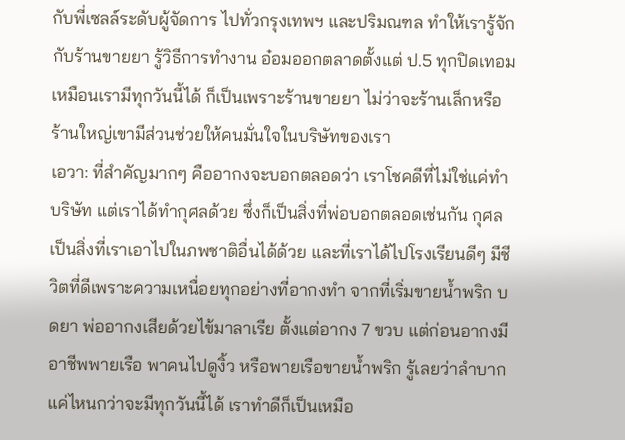กับพี่เซลล์ระดับผู้จัดการ ไปทั่วกรุงเทพฯ และปริมณฑล ทำให้เรารู้จักกับร้านขายยา รู้วิธีการทำงาน อ๋อมออกตลาดตั้งแต่ ป.5 ทุกปิดเทอม เหมือนเรามีทุกวันนี้ได้ ก็เป็นเพราะร้านขายยา ไม่ว่าจะร้านเล็กหรือร้านใหญ่เขามีส่วนช่วยให้คนมั่นใจในบริษัทของเรา
เอวา: ที่สำคัญมากๆ คืออากงจะบอกตลอดว่า เราโชคดีที่ไม่ใช่แค่ทำบริษัท แต่เราได้ทำกุศลด้วย ซึ่งก็เป็นสิ่งที่พ่อบอกตลอดเช่นกัน กุศลเป็นสิ่งที่เราเอาไปในภพชาติอื่นได้ด้วย และที่เราได้ไปโรงเรียนดีๆ มีชีวิตที่ดีเพราะความเหนื่อยทุกอย่างที่อากงทำ จากที่เริ่มขายน้ำพริก บดยา พ่ออากงเสียด้วยไข้มาลาเรีย ตั้งแต่อากง 7 ขวบ แต่ก่อนอากงมีอาชีพพายเรือ พาคนไปดูงิ้ว หรือพายเรือขายน้ำพริก รู้เลยว่าลำบากแค่ไหนกว่าจะมีทุกวันนี้ได้ เราทำดีก็เป็นเหมือ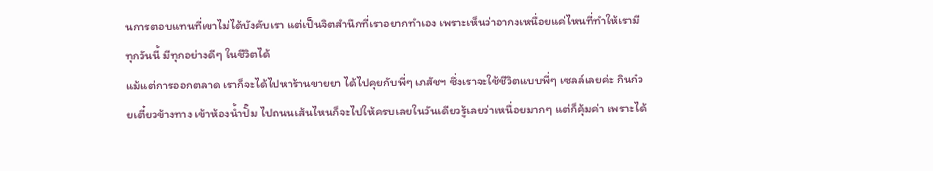นการตอบแทนที่เขาไม่ได้บังคับเรา แต่เป็นจิตสำนึกที่เราอยากทำเอง เพราะเห็นว่าอากงเหนื่อยแค่ไหนที่ทำให้เรามีทุกวันนี้ มีทุกอย่างดีๆ ในชีวิตได้
แม้แต่การออกตลาด เราก็จะได้ไปหาร้านขายยา ได้ไปคุยกับพี่ๆ เภสัชฯ ซึ่งเราจะใช้ชีวิตแบบพี่ๆ เซลล์เลยค่ะ กินก๋วยเตี๋ยวข้างทาง เข้าห้องน้ำปั๊ม ไปถนนเส้นไหนก็จะไปให้ครบเลยในวันเดียวรู้เลยว่าเหนื่อยมากๆ แต่ก็คุ้มค่า เพราะได้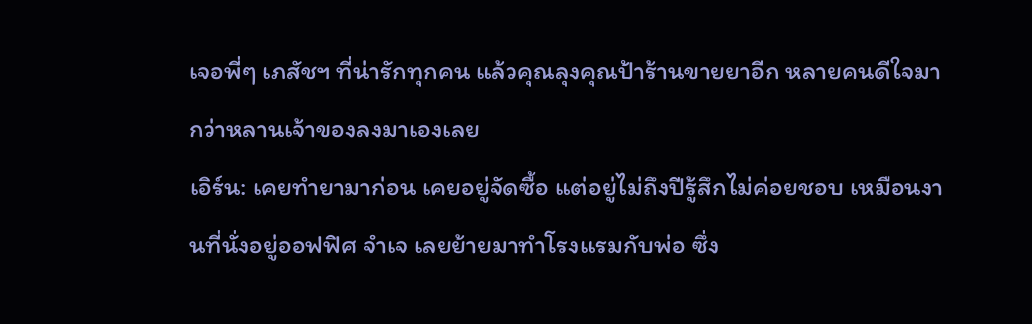เจอพี่ๆ เภสัชฯ ที่น่ารักทุกคน แล้วคุณลุงคุณป้าร้านขายยาอีก หลายคนดีใจมากว่าหลานเจ้าของลงมาเองเลย
เอิร์น: เคยทำยามาก่อน เคยอยู่จัดซื้อ แต่อยู่ไม่ถึงปีรู้สึกไม่ค่อยชอบ เหมือนงานที่นั่งอยู่ออฟฟิศ จำเจ เลยย้ายมาทำโรงแรมกับพ่อ ซึ่ง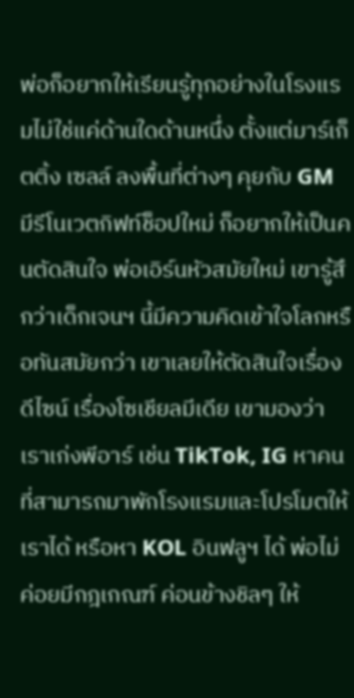พ่อก็อยากให้เรียนรู้ทุกอย่างในโรงแรมไม่ใช่แค่ด้านใดด้านหนึ่ง ตั้งแต่มาร์เก็ตติ้ง เซลล์ ลงพื้นที่ต่างๆ คุยกับ GM มีรีโนเวตกิฟท์ช็อปใหม่ ก็อยากให้เป็นคนตัดสินใจ พ่อเอิร์นหัวสมัยใหม่ เขารู้สึกว่าเด็กเจนฯ นี้มีความคิดเข้าใจโลกหรือทันสมัยกว่า เขาเลยให้ตัดสินใจเรื่องดีไซน์ เรื่องโซเชียลมีเดีย เขามองว่าเราเก่งพีอาร์ เช่น TikTok, IG หาคนที่สามารถมาพักโรงแรมและโปรโมตให้เราได้ หรือหา KOL อินฟลูฯ ได้ พ่อไม่ค่อยมีกฎเกณฑ์ ค่อนข้างชิลๆ ให้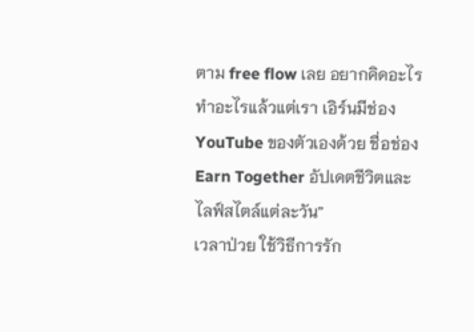ตาม free flow เลย อยากคิดอะไร ทำอะไรแล้วแต่เรา เอิร์นมีช่อง YouTube ของตัวเองด้วย ชื่อช่อง Earn Together อัปเดตชีวิตและไลฟ์สไตล์แต่ละวัน”
เวลาป่วย ใช้วิธีการรัก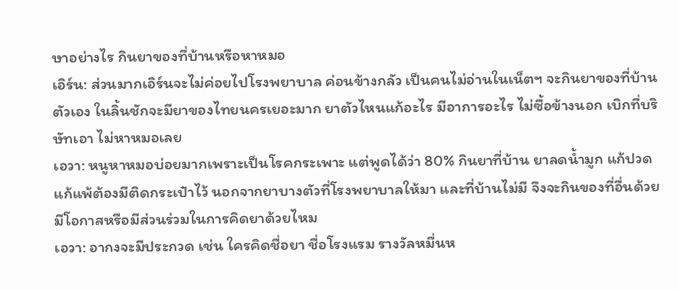ษาอย่างไร กินยาของที่บ้านหรือหาหมอ
เอิร์น: ส่วนมากเอิร์นจะไม่ค่อยไปโรงพยาบาล ค่อนข้างกลัว เป็นคนไม่อ่านในเน็ตฯ จะกินยาของที่บ้านตัวเอง ในลิ้นชักจะมียาของไทยนครเยอะมาก ยาตัวไหนแก้อะไร มีอาการอะไร ไม่ซื้อข้างนอก เบิกที่บริษัทเอา ไม่หาหมอเลย
เอวา: หนูหาหมอบ่อยมากเพราะเป็นโรคกระเพาะ แต่พูดได้ว่า 80% กินยาที่บ้าน ยาลดน้ำมูก แก้ปวด แก้แพ้ต้องมีติดกระเป๋าไว้ นอกจากยาบางตัวที่โรงพยาบาลให้มา และที่บ้านไม่มี จึงจะกินของที่อื่นด้วย
มีโอกาสหรือมีส่วนร่วมในการคิดยาด้วยไหม
เอวา: อากงจะมีประกวด เช่น ใครคิดชื่อยา ชื่อโรงแรม รางวัลหมื่นห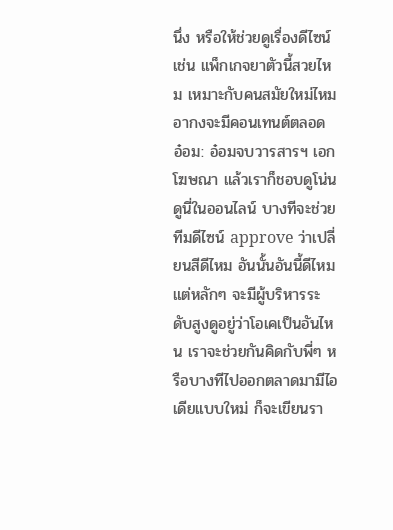นึ่ง หรือให้ช่วยดูเรื่องดีไซน์ เช่น แพ็กเกจยาตัวนี้สวยไหม เหมาะกับคนสมัยใหม่ไหม อากงจะมีคอนเทนต์ตลอด
อ๋อม: อ๋อมจบวารสารฯ เอกโฆษณา แล้วเราก็ชอบดูโน่นดูนี่ในออนไลน์ บางทีจะช่วยทีมดีไซน์ approve ว่าเปลี่ยนสีดีไหม อันนั้นอันนี้ดีไหม แต่หลักๆ จะมีผู้บริหารระดับสูงดูอยู่ว่าโอเคเป็นอันไหน เราจะช่วยกันคิดกับพี่ๆ หรือบางทีไปออกตลาดมามีไอเดียแบบใหม่ ก็จะเขียนรา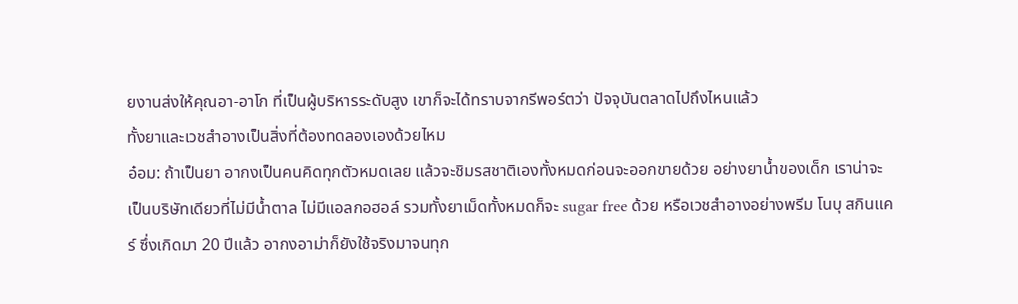ยงานส่งให้คุณอา-อาโก ที่เป็นผู้บริหารระดับสูง เขาก็จะได้ทราบจากรีพอร์ตว่า ปัจจุบันตลาดไปถึงไหนแล้ว
ทั้งยาและเวชสำอางเป็นสิ่งที่ต้องทดลองเองด้วยไหม
อ๋อม: ถ้าเป็นยา อากงเป็นคนคิดทุกตัวหมดเลย แล้วจะชิมรสชาติเองทั้งหมดก่อนจะออกขายด้วย อย่างยาน้ำของเด็ก เราน่าจะเป็นบริษัทเดียวที่ไม่มีน้ำตาล ไม่มีแอลกอฮอล์ รวมทั้งยาเม็ดทั้งหมดก็จะ sugar free ด้วย หรือเวชสำอางอย่างพรีม โนบุ สกินแคร์ ซึ่งเกิดมา 20 ปีแล้ว อากงอาม่าก็ยังใช้จริงมาจนทุก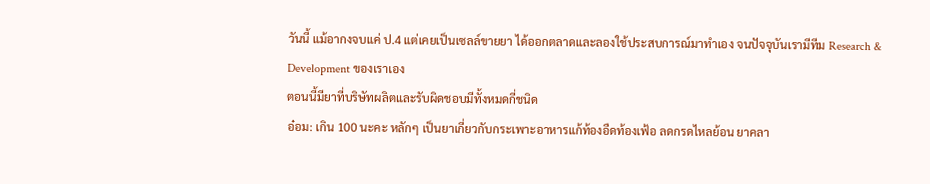วันนี้ แม้อากงจบแค่ ป.4 แต่เคยเป็นเซลล์ขายยา ได้ออกตลาดและลองใช้ประสบการณ์มาทำเอง จนปัจจุบันเรามีทีม Research & Development ของเราเอง
ตอนนี้มียาที่บริษัทผลิตและรับผิดชอบมีทั้งหมดกี่ชนิด
อ๋อม: เกิน 100 นะคะ หลักๆ เป็นยาเกี่ยวกับกระเพาะอาหารแก้ท้องอืดท้องเฟ้อ ลดกรดไหลย้อน ยาคลา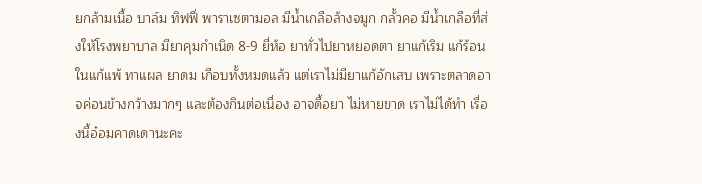ยกล้ามเนื้อ บาล์ม ทิฟฟี่ พาราเซตามอล มีน้ำเกลือล้างจมูก กลั้วคอ มีน้ำเกลือที่ส่งให้โรงพยาบาล มียาคุมกำเนิด 8-9 ยี่ห้อ ยาทั่วไปยาหยอดตา ยาแก้เริม แก้ร้อนในแก้แพ้ ทาแผล ยาดม เกือบทั้งหมดแล้ว แต่เราไม่มียาแก้อักเสบ เพราะตลาดอาจค่อนข้างกว้างมากๆ และต้องกินต่อเนื่อง อาจดื้อยา ไม่หายขาด เราไม่ได้ทำ เรื่องนี้อ๋อมคาดเดานะคะ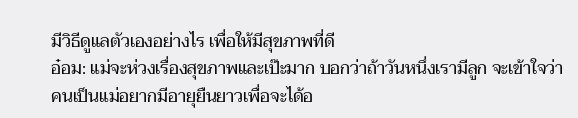มีวิธีดูแลตัวเองอย่างไร เพื่อให้มีสุขภาพที่ดี
อ๋อม: แม่จะห่วงเรื่องสุขภาพและเป๊ะมาก บอกว่าถ้าวันหนึ่งเรามีลูก จะเข้าใจว่าคนเป็นแม่อยากมีอายุยืนยาวเพื่อจะได้อ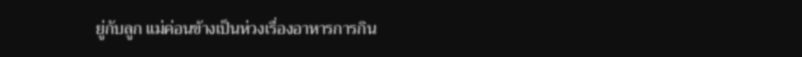ยู่กับลูก แม่ค่อนข้างเป็นห่วงเรื่องอาหารการกิน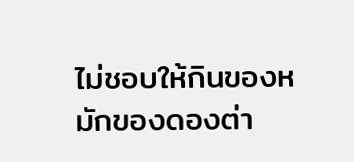ไม่ชอบให้กินของหมักของดองต่า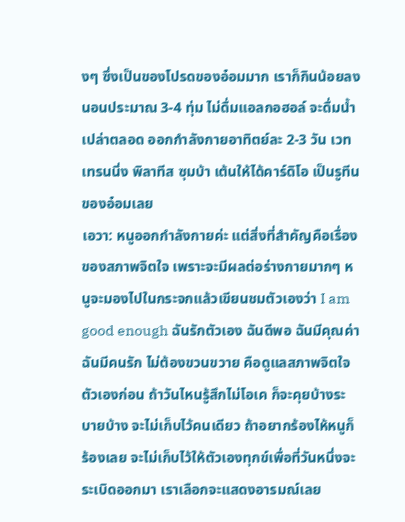งๆ ซึ่งเป็นของโปรดของอ๋อมมาก เราก็กินน้อยลง นอนประมาณ 3-4 ทุ่ม ไม่ดื่มแอลกอฮอล์ จะดื่มน้ำเปล่าตลอด ออกกำลังกายอาทิตย์ละ 2-3 วัน เวทเทรนนิ่ง พิลาทีส ซุมบ้า เต้นให้ได้คาร์ดิโอ เป็นรูทีนของอ๋อมเลย
เอวา: หนูออกกำลังกายค่ะ แต่สิ่งที่สำคัญคือเรื่องของสภาพจิตใจ เพราะจะมีผลต่อร่างกายมากๆ หนูจะมองไปในกระจกแล้วเขียนชมตัวเองว่า I am good enough ฉันรักตัวเอง ฉันดีพอ ฉันมีคุณค่า ฉันมีคนรัก ไม่ต้องขวนขวาย คือดูแลสภาพจิตใจตัวเองก่อน ถ้าวันไหนรู้สึกไม่โอเค ก็จะคุยบ้างระบายบ้าง จะไม่เก็บไว้คนเดียว ถ้าอยากร้องไห้หนูก็ร้องเลย จะไม่เก็บไว้ให้ตัวเองทุกข์เพื่อที่วันหนึ่งจะระเบิดออกมา เราเลือกจะแสดงอารมณ์เลย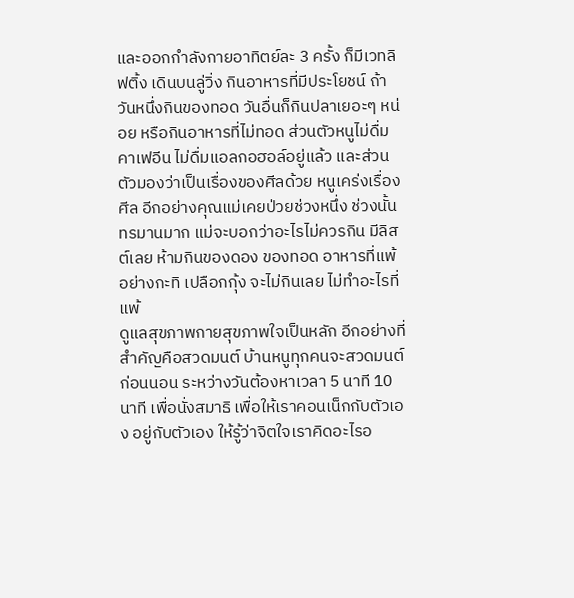และออกกำลังกายอาทิตย์ละ 3 ครั้ง ก็มีเวทลิฟติ้ง เดินบนลู่วิ่ง กินอาหารที่มีประโยชน์ ถ้าวันหนึ่งกินของทอด วันอื่นก็กินปลาเยอะๆ หน่อย หรือกินอาหารที่ไม่ทอด ส่วนตัวหนูไม่ดื่มคาเฟอีน ไม่ดื่มแอลกอฮอล์อยู่แล้ว และส่วนตัวมองว่าเป็นเรื่องของศีลด้วย หนูเคร่งเรื่องศีล อีกอย่างคุณแม่เคยป่วยช่วงหนึ่ง ช่วงนั้นทรมานมาก แม่จะบอกว่าอะไรไม่ควรกิน มีลิสต์เลย ห้ามกินของดอง ของทอด อาหารที่แพ้อย่างกะทิ เปลือกกุ้ง จะไม่กินเลย ไม่ทำอะไรที่แพ้
ดูแลสุขภาพกายสุขภาพใจเป็นหลัก อีกอย่างที่สำคัญคือสวดมนต์ บ้านหนูทุกคนจะสวดมนต์ก่อนนอน ระหว่างวันต้องหาเวลา 5 นาที 10 นาที เพื่อนั่งสมาธิ เพื่อให้เราคอนเน็กกับตัวเอง อยู่กับตัวเอง ให้รู้ว่าจิตใจเราคิดอะไรอ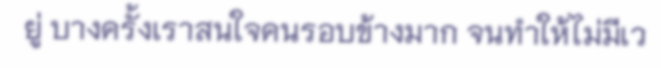ยู่ บางครั้งเราสนใจคนรอบข้างมาก จนทำให้ไม่มีเว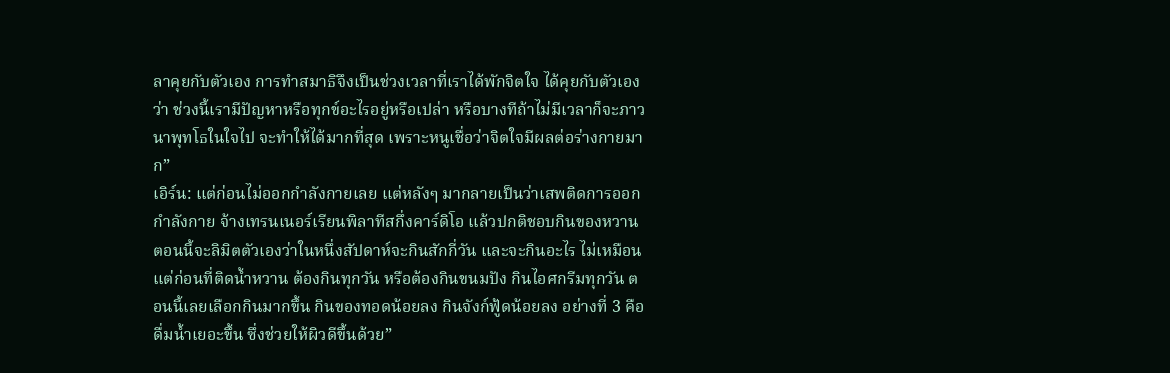ลาคุยกับตัวเอง การทำสมาธิจึงเป็นช่วงเวลาที่เราได้พักจิตใจ ได้คุยกับตัวเองว่า ช่วงนี้เรามีปัญหาหรือทุกข์อะไรอยู่หรือเปล่า หรือบางทีถ้าไม่มีเวลาก็จะภาวนาพุทโธในใจไป จะทำให้ได้มากที่สุด เพราะหนูเชื่อว่าจิตใจมีผลต่อร่างกายมาก”
เอิร์น: แต่ก่อนไม่ออกกำลังกายเลย แต่หลังๆ มากลายเป็นว่าเสพติดการออกกำลังกาย จ้างเทรนเนอร์เรียนพิลาทีสกึ่งคาร์ดิโอ แล้วปกติชอบกินของหวาน ตอนนี้จะลิมิตตัวเองว่าในหนึ่งสัปดาห์จะกินสักกี่วัน และจะกินอะไร ไม่เหมือนแต่ก่อนที่ติดน้ำหวาน ต้องกินทุกวัน หรือต้องกินขนมปัง กินไอศกรีมทุกวัน ตอนนี้เลยเลือกกินมากขึ้น กินของทอดน้อยลง กินจังก์ฟู้ดน้อยลง อย่างที่ 3 คือดื่มน้ำเยอะขึ้น ซึ่งช่วยให้ผิวดีขึ้นด้วย”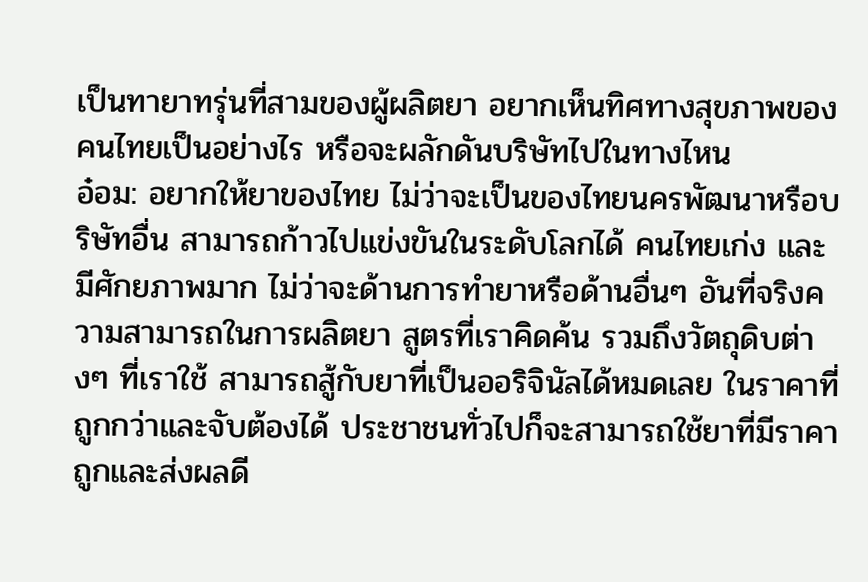เป็นทายาทรุ่นที่สามของผู้ผลิตยา อยากเห็นทิศทางสุขภาพของคนไทยเป็นอย่างไร หรือจะผลักดันบริษัทไปในทางไหน
อ๋อม: อยากให้ยาของไทย ไม่ว่าจะเป็นของไทยนครพัฒนาหรือบริษัทอื่น สามารถก้าวไปแข่งขันในระดับโลกได้ คนไทยเก่ง และมีศักยภาพมาก ไม่ว่าจะด้านการทำยาหรือด้านอื่นๆ อันที่จริงความสามารถในการผลิตยา สูตรที่เราคิดค้น รวมถึงวัตถุดิบต่างๆ ที่เราใช้ สามารถสู้กับยาที่เป็นออริจินัลได้หมดเลย ในราคาที่ถูกกว่าและจับต้องได้ ประชาชนทั่วไปก็จะสามารถใช้ยาที่มีราคาถูกและส่งผลดี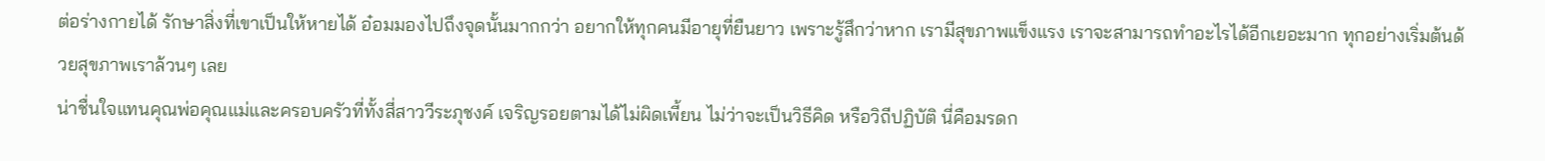ต่อร่างกายได้ รักษาสิ่งที่เขาเป็นให้หายได้ อ๋อมมองไปถึงจุดนั้นมากกว่า อยากให้ทุกคนมีอายุที่ยืนยาว เพราะรู้สึกว่าหาก เรามีสุขภาพแข็งแรง เราจะสามารถทำอะไรได้อีกเยอะมาก ทุกอย่างเริ่มต้นด้วยสุขภาพเราล้วนๆ เลย
น่าชื่นใจแทนคุณพ่อคุณแม่และครอบครัวที่ทั้งสี่สาววีระภุชงค์ เจริญรอยตามได้ไม่ผิดเพี้ยน ไม่ว่าจะเป็นวิธีคิด หรือวิถีปฏิบัติ นี่คือมรดก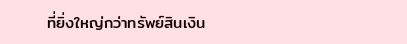ที่ยิ่งใหญ่กว่าทรัพย์สินเงิน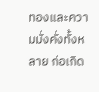ทองและความมั่งคั่งทั้งหลาย ก่อเกิด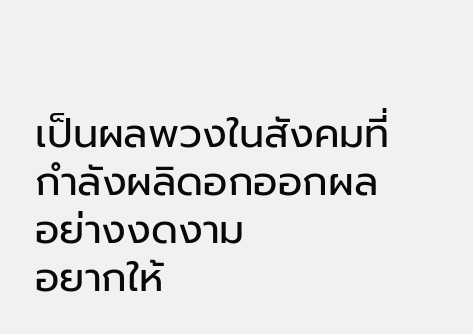เป็นผลพวงในสังคมที่กำลังผลิดอกออกผลอย่างงดงาม
อยากให้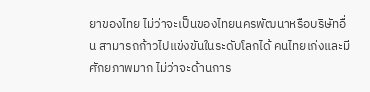ยาของไทย ไม่ว่าจะเป็นของไทยนครพัฒนาหรือบริษัทอื่น สามารถก้าวไปแข่งขันในระดับโลกได้ คนไทยเก่งและมีศักยภาพมาก ไม่ว่าจะด้านการ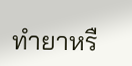ทำยาหรื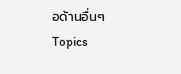อด้านอื่นๆ
Topics